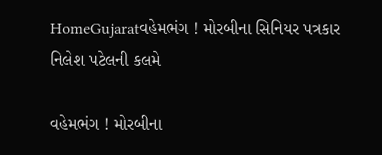HomeGujaratવહેમભંગ ! મોરબીના સિનિયર પત્રકાર નિલેશ પટેલની કલમે

વહેમભંગ ! મોરબીના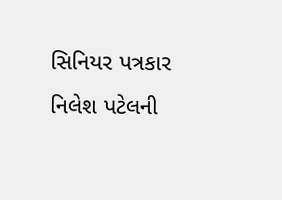સિનિયર પત્રકાર નિલેશ પટેલની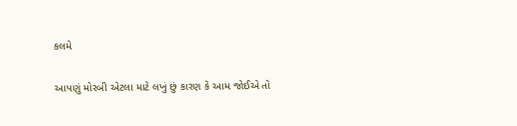કલમે

આપણું મોરબી એટલા માટે લખું છું કારણ કે આમ જોઈએ તો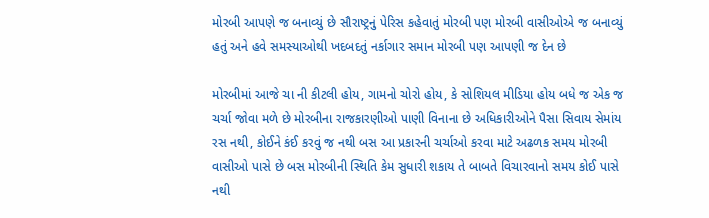મોરબી આપણે જ બનાવ્યું છે સૌરાષ્ટ્રનું પેરિસ કહેવાતું મોરબી પણ મોરબી વાસીઓએ જ બનાવ્યું હતું અને હવે સમસ્યાઓથી ખદબદતું નર્કાગાર સમાન મોરબી પણ આપણી જ દેન છે

મોરબીમાં આજે ચા ની કીટલી હોય, ગામનો ચોરો હોય, કે સોશિયલ મીડિયા હોય બધે જ એક જ ચર્ચા જોવા મળે છે મોરબીના રાજકારણીઓ પાણી વિનાના છે અધિકારીઓને પૈસા સિવાય સેમાંય રસ નથી, કોઈને કંઈ કરવું જ નથી બસ આ પ્રકારની ચર્ચાઓ કરવા માટે અઢળક સમય મોરબી વાસીઓ પાસે છે બસ મોરબીની સ્થિતિ કેમ સુધારી શકાય તે બાબતે વિચારવાનો સમય કોઈ પાસે નથી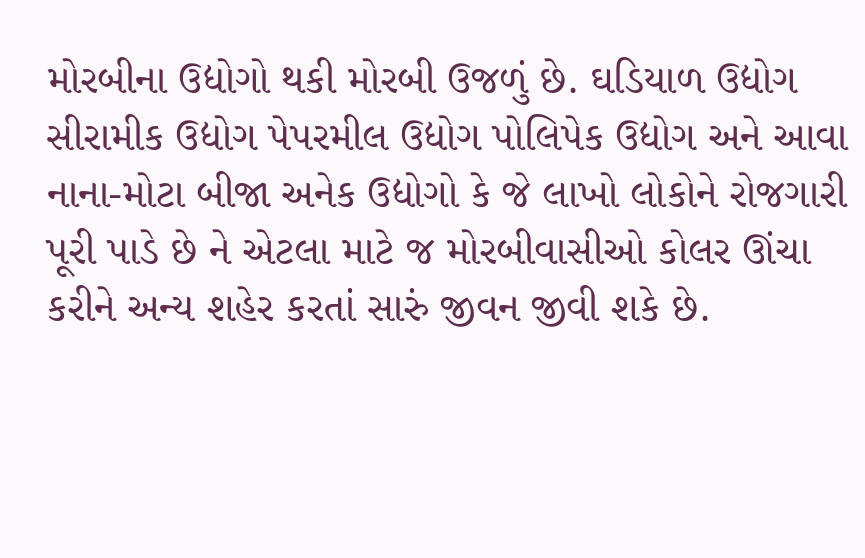મોરબીના ઉદ્યોગો થકી મોરબી ઉજળું છે. ઘડિયાળ ઉદ્યોગ સીરામીક ઉદ્યોગ પેપરમીલ ઉદ્યોગ પોલિપેક ઉદ્યોગ અને આવા નાના-મોટા બીજા અનેક ઉદ્યોગો કે જે લાખો લોકોને રોજગારી પૂરી પાડે છે ને એટલા માટે જ મોરબીવાસીઓ કોલર ઊંચા કરીને અન્ય શહેર કરતાં સારું જીવન જીવી શકે છે.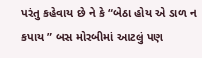પરંતુ કહેવાય છે ને કે “બેઠા હોય એ ડાળ ન કપાય ” બસ મોરબીમાં આટલું પણ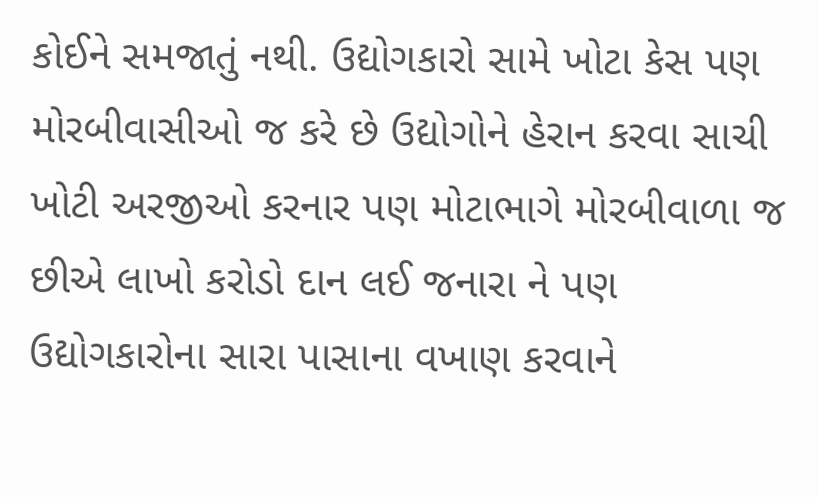કોઈને સમજાતું નથી. ઉદ્યોગકારો સામે ખોટા કેસ પણ મોરબીવાસીઓ જ કરે છે ઉદ્યોગોને હેરાન કરવા સાચી ખોટી અરજીઓ કરનાર પણ મોટાભાગે મોરબીવાળા જ છીએ લાખો કરોડો દાન લઈ જનારા ને પણ ઉદ્યોગકારોના સારા પાસાના વખાણ કરવાને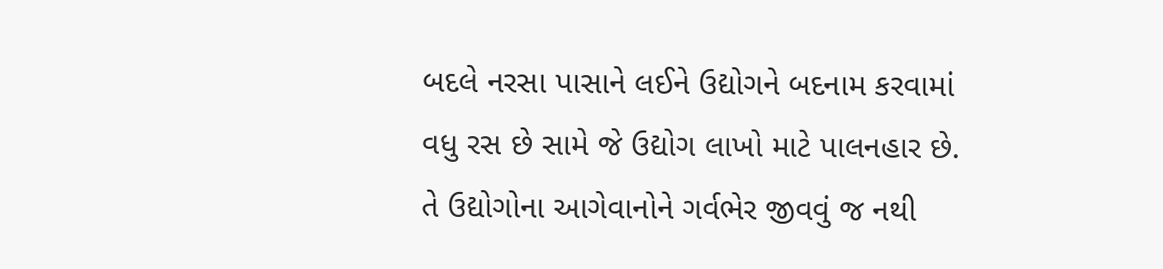બદલે નરસા પાસાને લઈને ઉદ્યોગને બદનામ કરવામાં વધુ રસ છે સામે જે ઉદ્યોગ લાખો માટે પાલનહાર છે. તે ઉદ્યોગોના આગેવાનોને ગર્વભેર જીવવું જ નથી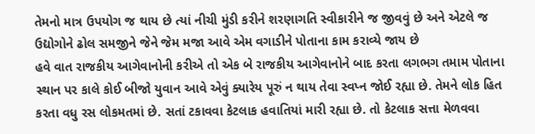તેમનો માત્ર ઉપયોગ જ થાય છે ત્યાં નીચી મુંડી કરીને શરણાગતિ સ્વીકારીને જ જીવવું છે અને એટલે જ ઉદ્યોગોને ઢોલ સમજીને જેને જેમ મજા આવે એમ વગાડીને પોતાના કામ કરાવ્યે જાય છે
હવે વાત રાજકીય આગેવાનોની કરીએ તો એક બે રાજકીય આગેવાનોને બાદ કરતા લગભગ તમામ પોતાના સ્થાન પર કાલે કોઈ બીજો યુવાન આવે એવું ક્યારેય પૂરું ન થાય તેવા સ્વપ્ન જોઈ રહ્યા છે. તેમને લોક હિત કરતા વધુ રસ લોકમતમાં છે. સતાં ટકાવવા કેટલાક હવાતિયાં મારી રહ્યા છે. તો કેટલાક સત્તા મેળવવા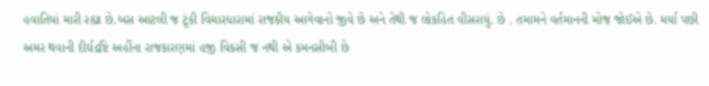હવાતિયાં મારી રહ્યા છે.બસ આટલી જ ટૂંકી વિચારધારામાં રાજકીય આગેવાનો જીવે છે અને તેથી જ લોકહિત વીસરાયું. છે . તમામને વર્તમાનની મોજ જોઈએ છે. મર્યા પછી અમર થવાની દીર્ઘદ્રષ્ટિ અહીંના રાજકારણમાં હજી વિકસી જ નથી એ કમનસીબી છે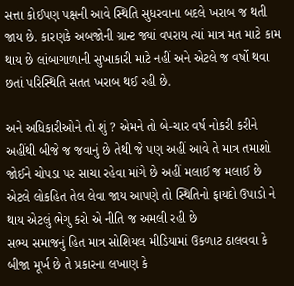સત્તા કોઈપણ પક્ષની આવે સ્થિતિ સુધરવાના બદલે ખરાબ જ થતી જાય છે. કારણકે અબજોની ગ્રાન્ટ જ્યાં વપરાય ત્યાં માત્ર મત માટે કામ થાય છે લાંબાગાળાની સુખાકારી માટે નહીં અને એટલે જ વર્ષો થવા છતાં પરિસ્થિતિ સતત ખરાબ થઈ રહી છે.

અને અધિકારીઓને તો શું ? એમને તો બે-ચાર વર્ષ નોકરી કરીને અહીંથી બીજે જ જવાનું છે તેથી જે પણ અહીં આવે તે માત્ર તમાશો જોઈને ચોપડા પર સાચા રહેવા માંગે છે અહીં મલાઈ જ મલાઈ છે એટલે લોકહિત તેલ લેવા જાય આપણે તો સ્થિતિનો ફાયદો ઉપાડો ને થાય એટલું ભેગુ કરો એ નીતિ જ અમલી રહી છે
સભ્ય સમાજનું હિત માત્ર સોશિયલ મીડિયામાં ઉકળાટ ઠાલવવા કે બીજા મૂર્ખ છે તે પ્રકારના લખાણ કે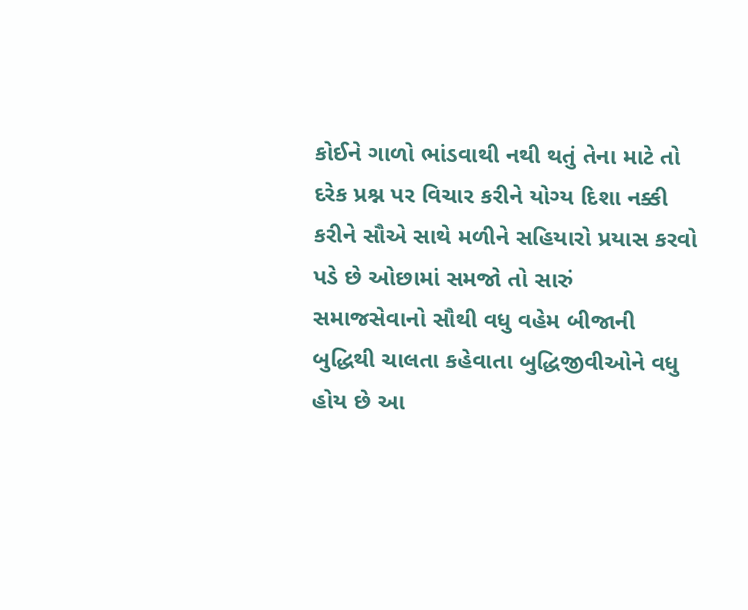કોઈને ગાળો ભાંડવાથી નથી થતું તેના માટે તો દરેક પ્રશ્ન પર વિચાર કરીને યોગ્ય દિશા નક્કી કરીને સૌએ સાથે મળીને સહિયારો પ્રયાસ કરવો પડે છે ઓછામાં સમજો તો સારું
સમાજસેવાનો સૌથી વધુ વહેમ બીજાની બુદ્ધિથી ચાલતા કહેવાતા બુદ્ધિજીવીઓને વધુ હોય છે આ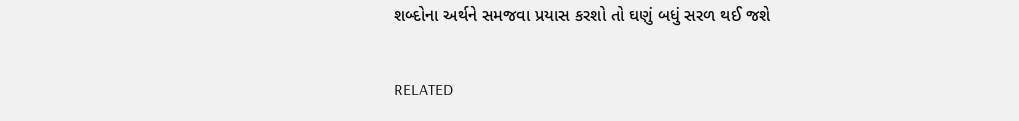શબ્દોના અર્થને સમજવા પ્રયાસ કરશો તો ઘણું બધું સરળ થઈ જશે

RELATED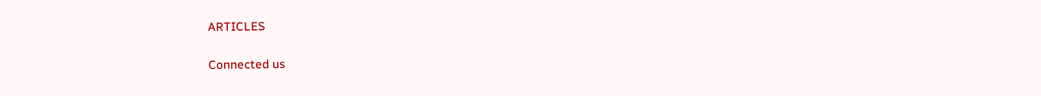ARTICLES

Connected us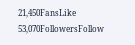21,450FansLike
53,070FollowersFollow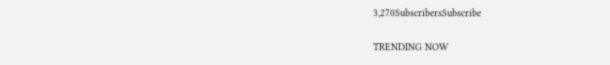3,270SubscribersSubscribe

TRENDING NOW